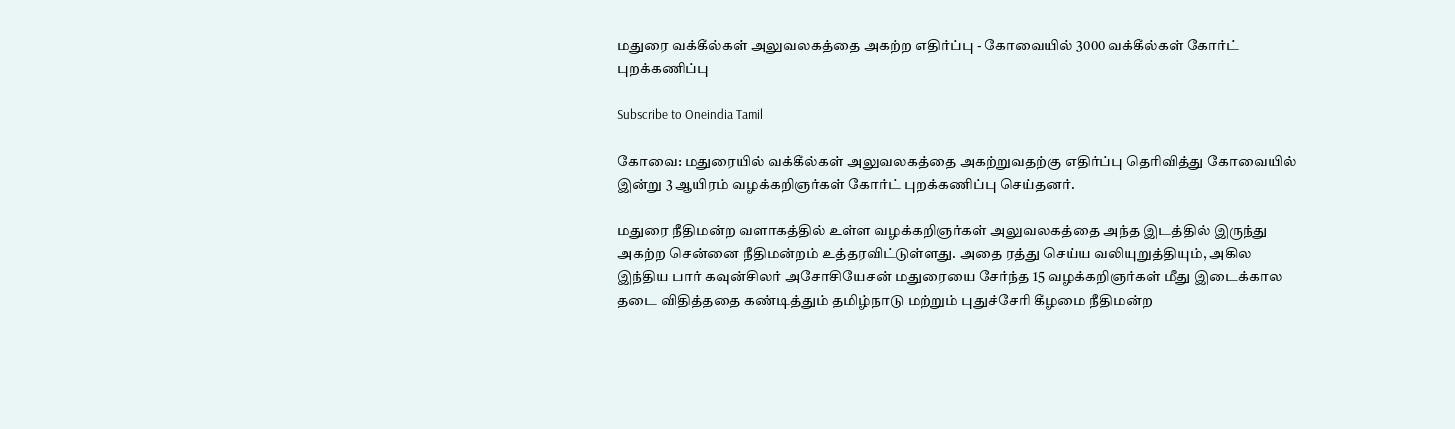மதுரை வக்கீல்கள் அலுவலகத்தை அகற்ற எதிர்ப்பு - கோவையில் 3000 வக்கீல்கள் கோர்ட் புறக்கணிப்பு

Subscribe to Oneindia Tamil

கோவை: மதுரையில் வக்கீல்கள் அலுவலகத்தை அகற்றுவதற்கு எதிர்ப்பு தெரிவித்து கோவையில் இன்று 3 ஆயிரம் வழக்கறிஞர்கள் கோர்ட் புறக்கணிப்பு செய்தனர்.

மதுரை நீதிமன்ற வளாகத்தில் உள்ள வழக்கறிஞர்கள் அலுவலகத்தை அந்த இடத்தில் இருந்து அகற்ற சென்னை நீதிமன்றம் உத்தரவிட்டுள்ளது. அதை ரத்து செய்ய வலியுறுத்தியும், அகில இந்திய பார் கவுன்சிலர் அசோசியேசன் மதுரையை சேர்ந்த 15 வழக்கறிஞர்கள் மீது இடைக்கால தடை விதித்ததை கண்டித்தும் தமிழ்நாடு மற்றும் புதுச்சேரி கீழமை நீதிமன்ற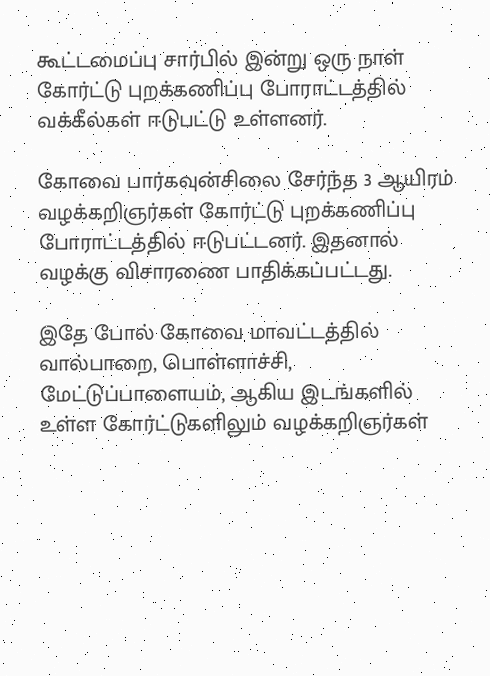கூட்டமைப்பு சார்பில் இன்று ஒரு நாள் கோர்ட்டு புறக்கணிப்பு போராட்டத்தில் வக்கீல்கள் ஈடுபட்டு உள்ளனர்.

கோவை பார்கவுன்சிலை சேர்ந்த 3 ஆயிரம் வழக்கறிஞர்கள் கோர்ட்டு புறக்கணிப்பு போராட்டத்தில் ஈடுபட்டனர். இதனால் வழக்கு விசாரணை பாதிக்கப்பட்டது.

இதே போல் கோவை மாவட்டத்தில் வால்பாறை, பொள்ளாச்சி, மேட்டுப்பாளையம், ஆகிய இடங்களில் உள்ள கோர்ட்டுகளிலும் வழக்கறிஞர்கள்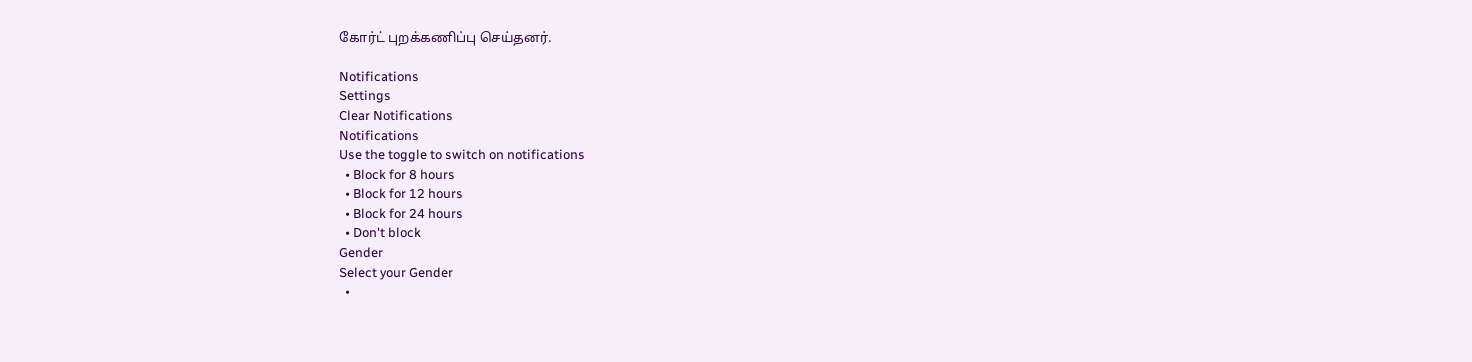கோர்ட் புறக்கணிப்பு செய்தனர்.

Notifications
Settings
Clear Notifications
Notifications
Use the toggle to switch on notifications
  • Block for 8 hours
  • Block for 12 hours
  • Block for 24 hours
  • Don't block
Gender
Select your Gender
  •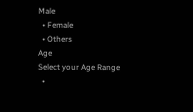Male
  • Female
  • Others
Age
Select your Age Range
  •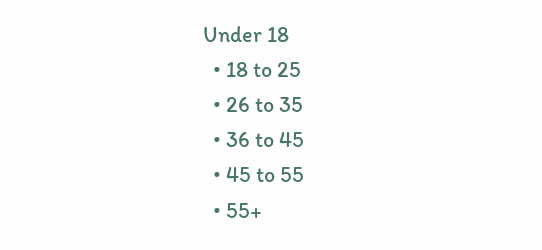Under 18
  • 18 to 25
  • 26 to 35
  • 36 to 45
  • 45 to 55
  • 55+